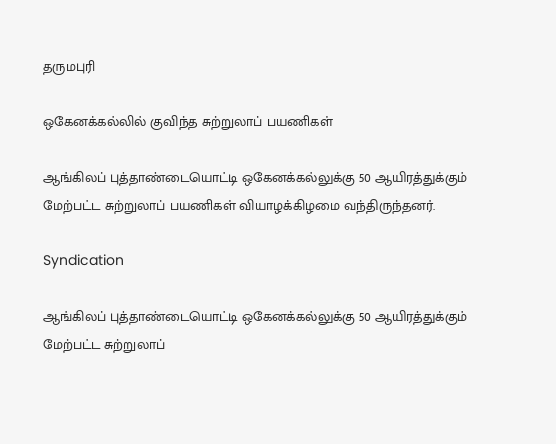தருமபுரி

ஒகேனக்கல்லில் குவிந்த சுற்றுலாப் பயணிகள்

ஆங்கிலப் புத்தாண்டையொட்டி ஒகேனக்கல்லுக்கு 50 ஆயிரத்துக்கும் மேற்பட்ட சுற்றுலாப் பயணிகள் வியாழக்கிழமை வந்திருந்தனர்.

Syndication

ஆங்கிலப் புத்தாண்டையொட்டி ஒகேனக்கல்லுக்கு 50 ஆயிரத்துக்கும் மேற்பட்ட சுற்றுலாப்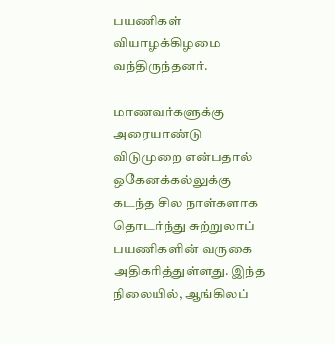பயணிகள் வியாழக்கிழமை வந்திருந்தனர்.

மாணவர்களுக்கு அரையாண்டு விடுமுறை என்பதால் ஒகேனக்கல்லுக்கு கடந்த சில நாள்களாக தொடர்ந்து சுற்றுலாப் பயணிகளின் வருகை அதிகரித்துள்ளது. இந்த நிலையில், ஆங்கிலப்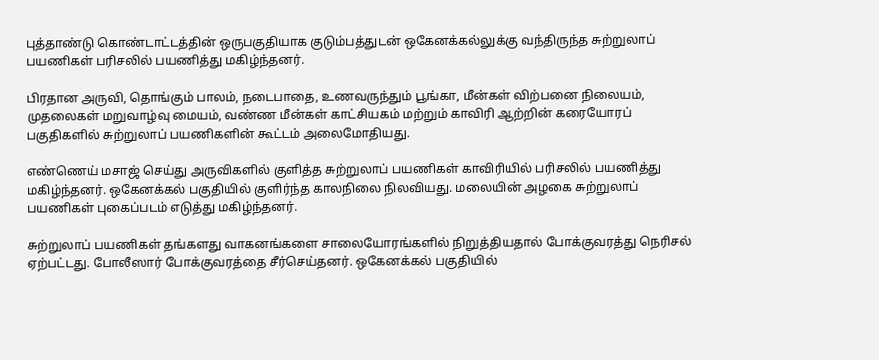புத்தாண்டு கொண்டாட்டத்தின் ஒருபகுதியாக குடும்பத்துடன் ஒகேனக்கல்லுக்கு வந்திருந்த சுற்றுலாப் பயணிகள் பரிசலில் பயணித்து மகிழ்ந்தனர்.

பிரதான அருவி, தொங்கும் பாலம், நடைபாதை, உணவருந்தும் பூங்கா, மீன்கள் விற்பனை நிலையம், முதலைகள் மறுவாழ்வு மையம், வண்ண மீன்கள் காட்சியகம் மற்றும் காவிரி ஆற்றின் கரையோரப் பகுதிகளில் சுற்றுலாப் பயணிகளின் கூட்டம் அலைமோதியது.

எண்ணெய் மசாஜ் செய்து அருவிகளில் குளித்த சுற்றுலாப் பயணிகள் காவிரியில் பரிசலில் பயணித்து மகிழ்ந்தனர். ஒகேனக்கல் பகுதியில் குளிர்ந்த காலநிலை நிலவியது. மலையின் அழகை சுற்றுலாப் பயணிகள் புகைப்படம் எடுத்து மகிழ்ந்தனர்.

சுற்றுலாப் பயணிகள் தங்களது வாகனங்களை சாலையோரங்களில் நிறுத்தியதால் போக்குவரத்து நெரிசல் ஏற்பட்டது. போலீஸார் போக்குவரத்தை சீர்செய்தனர். ஒகேனக்கல் பகுதியில்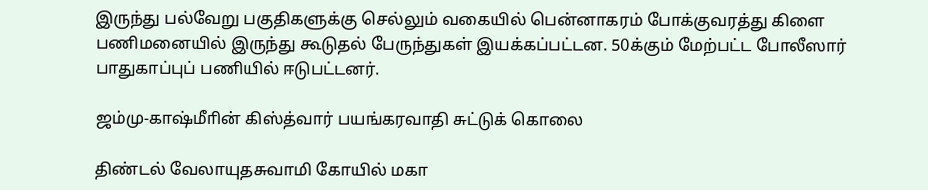இருந்து பல்வேறு பகுதிகளுக்கு செல்லும் வகையில் பென்னாகரம் போக்குவரத்து கிளை பணிமனையில் இருந்து கூடுதல் பேருந்துகள் இயக்கப்பட்டன. 50க்கும் மேற்பட்ட போலீஸார் பாதுகாப்புப் பணியில் ஈடுபட்டனர்.

ஜம்மு-காஷ்மீாின் கிஸ்த்வார் பயங்கரவாதி சுட்டுக் கொலை

திண்டல் வேலாயுதசுவாமி கோயில் மகா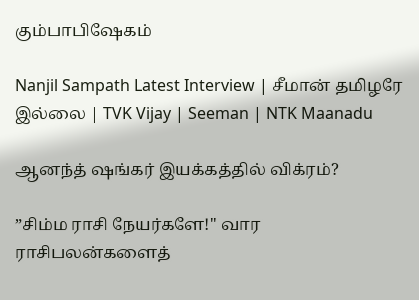கும்பாபிஷேகம்

Nanjil Sampath Latest Interview | சீமான் தமிழரே இல்லை | TVK Vijay | Seeman | NTK Maanadu

ஆனந்த் ஷங்கர் இயக்கத்தில் விக்ரம்?

”சிம்ம ராசி நேயர்களே!" வார ராசிபலன்களைத்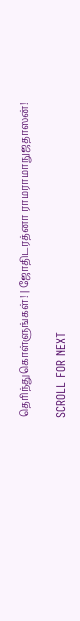தெரிந்துகொள்ளுங்கள்! | ஜோதிடரத்னா ராமராமாநுஜதாஸன்!

SCROLL FOR NEXT